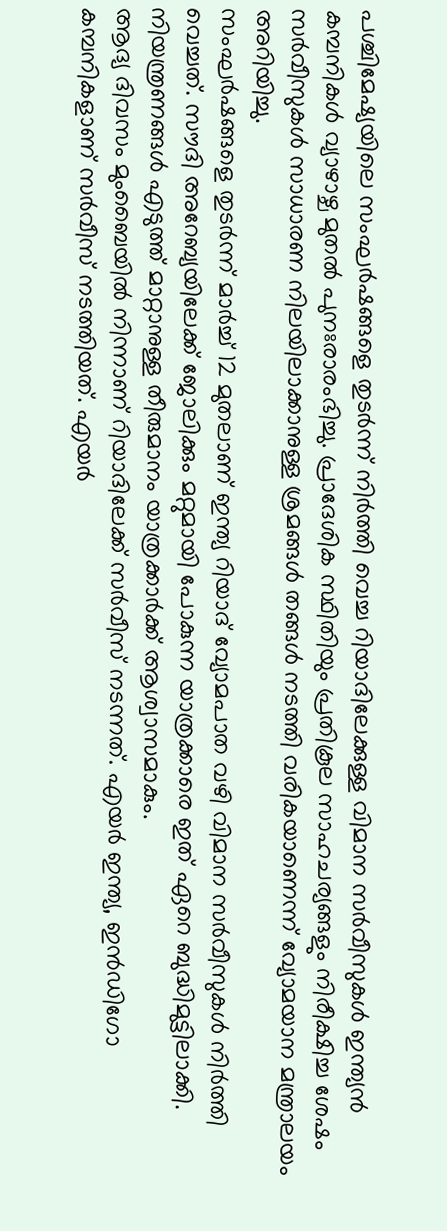പശ്ചിമേഷ്യയിലെ സംഘർഷങ്ങളെ തുടർന്ന് നിർത്തി വെച്ച റിയാദിലേക്കുള്ള വിമാന സർവീസുകൾ ഇന്ത്യൻ കമ്പനികൾ വ്യാഴാഴ്ച മുതൽ പുനഃരാരംഭിച്ചു. പ്രാദേശിക സ്ഥിതിയും പ്രതികൂല സാഹചര്യങ്ങളും നിരീക്ഷിച്ച ശേഷം സർവീസുകൾ സാധാരണ നിലയിലാക്കാനുള്ള ശ്രമങ്ങൾ തങ്ങൾ നടത്തി വരികയാണെന്ന് വ്യോമയാന മന്ത്രാലയം അറിയിച്ചു.
സംഘർഷങ്ങളെ തുടർന്ന് മാർച്ച് 12 മുതലാണ് ഇന്ത്യ റിയാദ് വ്യോമപാത വഴി വിമാന സർവീസുകൾ നിർത്തി വെച്ചത്. സൗദി അറേബ്യയിലേക്ക് ജോലിക്കും മറ്റുമായി പോകുന്ന യാത്രക്കാരെ ഇത് ഏറെ ബുദ്ധിമുട്ടിലാക്കി. നിയന്ത്രണങ്ങൾ എടുത്ത് മാറ്റാനുള്ള തീരുമാനം യാത്രക്കാർക്ക് ആശ്വാസമാകും.
ആദ്യ ദിവസം മുംബൈയിൽ നിന്നാണ് റിയാദിലേക്ക് സർവീസ് നടന്നത്. എയർ ഇന്ത്യ, ഇൻഡിഗോ കമ്പനികളാണ് സർവീസ് നടത്തിയത്. എയർ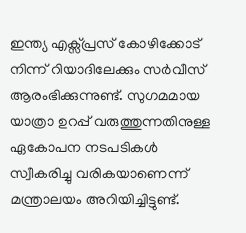ഇന്ത്യ എക്സ്പ്രസ് കോഴിക്കോട് നിന്ന് റിയാദിലേക്കും സർവീസ് ആരംഭിക്കുന്നുണ്ട്. സുഗമമായ യാത്രാ ഉറപ്പ് വരുത്തുന്നതിനുള്ള ഏകോപന നടപടികൾ സ്വീകരിച്ചു വരികയാണെന്ന് മന്ത്രാലയം അറിയിച്ചിട്ടുണ്ട്.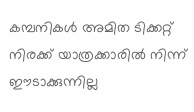കമ്പനികൾ അമിത ടിക്കറ്റ് നിരക്ക് യാത്രക്കാരിൽ നിന്ന് ഈടാക്കുന്നില്ല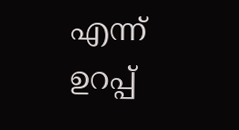എന്ന് ഉറപ്പ്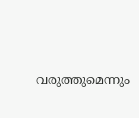വരുത്തുമെന്നും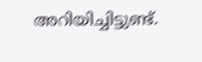അറിയിച്ചിട്ടുണ്ട്.